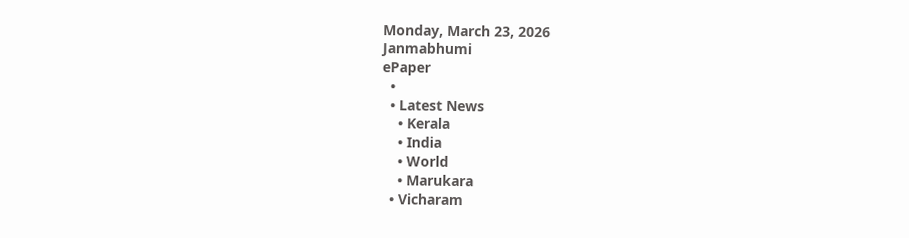Monday, March 23, 2026
Janmabhumi
ePaper
  •
  • Latest News
    • Kerala
    • India
    • World
    • Marukara
  • Vicharam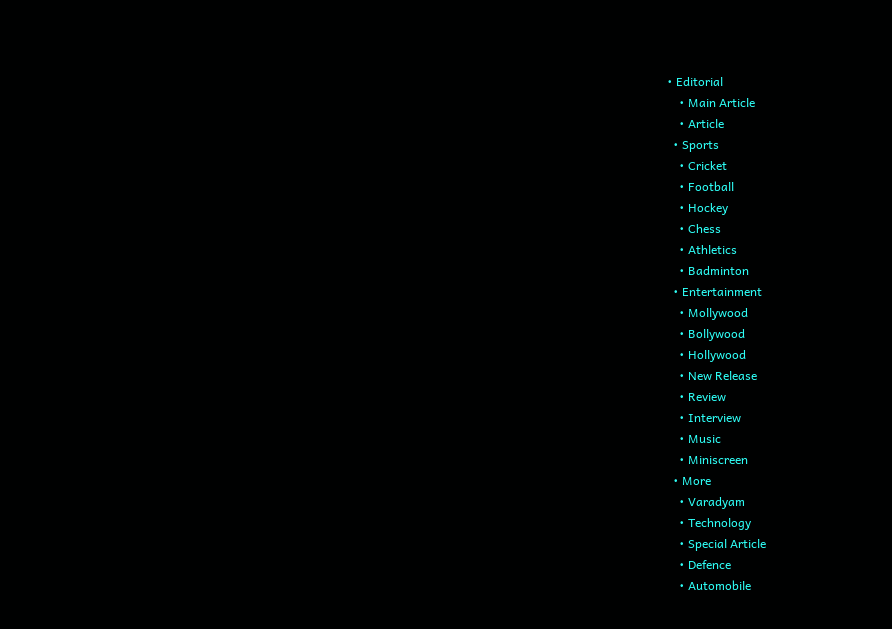• Editorial
    • Main Article
    • Article
  • Sports
    • Cricket
    • Football
    • Hockey
    • Chess
    • Athletics
    • Badminton
  • Entertainment
    • Mollywood
    • Bollywood
    • Hollywood
    • New Release
    • Review
    • Interview
    • Music
    • Miniscreen
  • More
    • Varadyam
    • Technology
    • Special Article
    • Defence
    • Automobile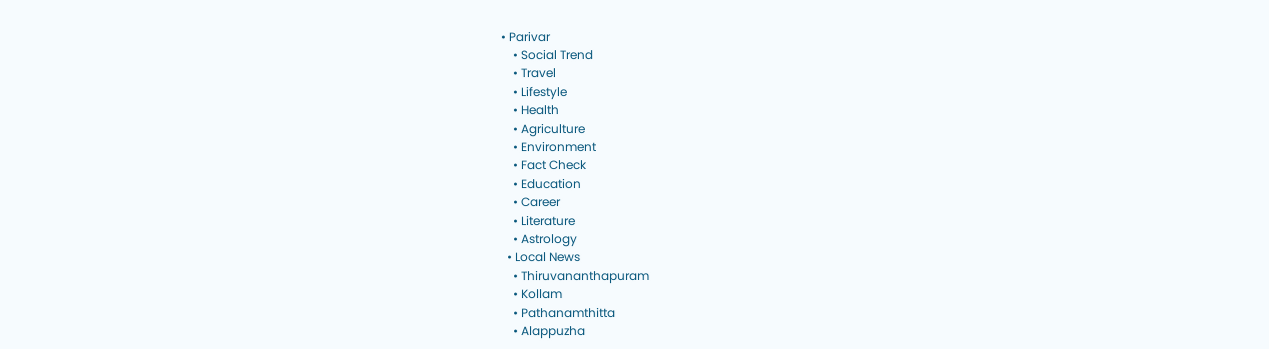• Parivar
    • Social Trend
    • Travel
    • Lifestyle
    • Health
    • Agriculture
    • Environment
    • Fact Check
    • Education
    • Career
    • Literature
    • Astrology
  • Local News
    • Thiruvananthapuram
    • Kollam
    • Pathanamthitta
    • Alappuzha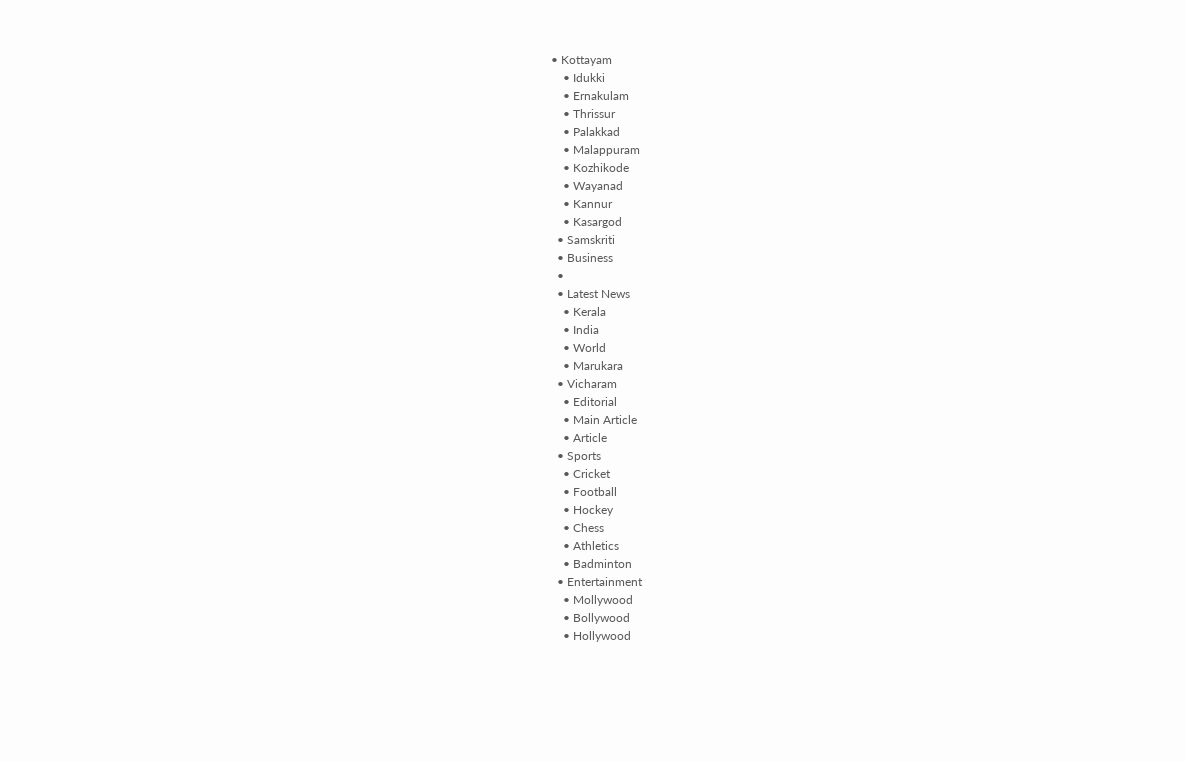• Kottayam
    • Idukki
    • Ernakulam
    • Thrissur
    • Palakkad
    • Malappuram
    • Kozhikode
    • Wayanad
    • Kannur
    • Kasargod
  • Samskriti
  • Business
  •
  • Latest News
    • Kerala
    • India
    • World
    • Marukara
  • Vicharam
    • Editorial
    • Main Article
    • Article
  • Sports
    • Cricket
    • Football
    • Hockey
    • Chess
    • Athletics
    • Badminton
  • Entertainment
    • Mollywood
    • Bollywood
    • Hollywood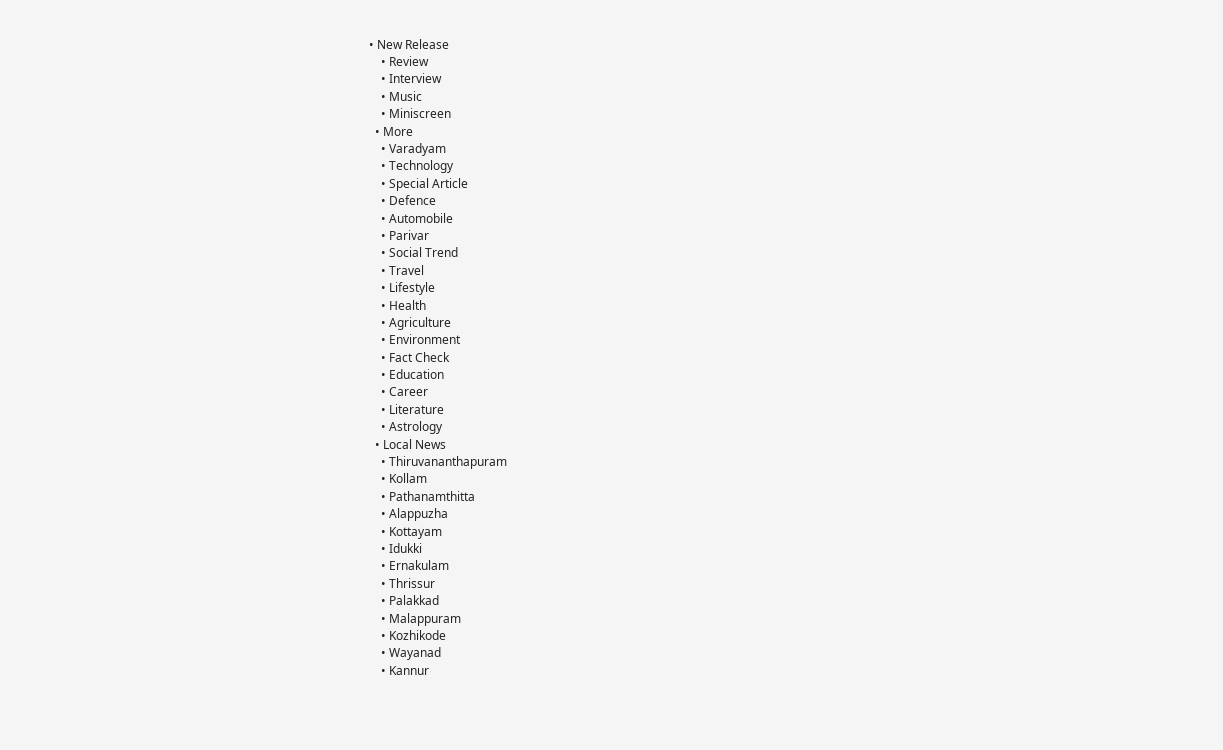• New Release
    • Review
    • Interview
    • Music
    • Miniscreen
  • More
    • Varadyam
    • Technology
    • Special Article
    • Defence
    • Automobile
    • Parivar
    • Social Trend
    • Travel
    • Lifestyle
    • Health
    • Agriculture
    • Environment
    • Fact Check
    • Education
    • Career
    • Literature
    • Astrology
  • Local News
    • Thiruvananthapuram
    • Kollam
    • Pathanamthitta
    • Alappuzha
    • Kottayam
    • Idukki
    • Ernakulam
    • Thrissur
    • Palakkad
    • Malappuram
    • Kozhikode
    • Wayanad
    • Kannur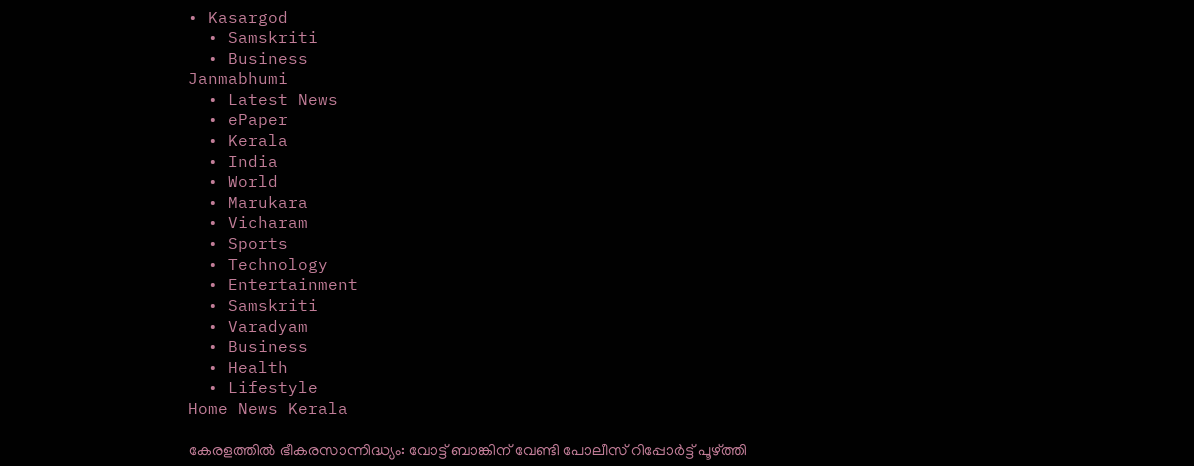• Kasargod
  • Samskriti
  • Business
Janmabhumi
  • Latest News
  • ePaper
  • Kerala
  • India
  • World
  • Marukara
  • Vicharam
  • Sports
  • Technology
  • Entertainment
  • Samskriti
  • Varadyam
  • Business
  • Health
  • Lifestyle
Home News Kerala

കേരളത്തില്‍ ഭീകരസാന്നിദ്ധ്യം: വോട്ട് ബാങ്കിന് വേണ്ടി പോലീസ് റിപ്പോര്‍ട്ട് പൂഴ്‌ത്തി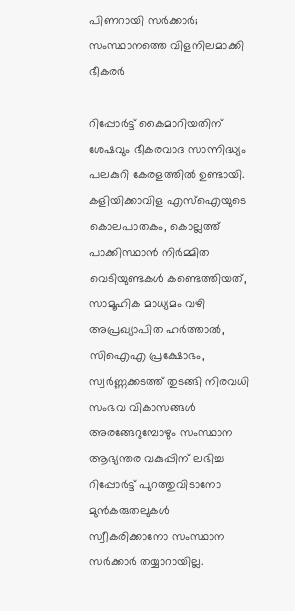പിണറായി സര്‍ക്കാര്‍; സംസ്ഥാനത്തെ വിളനിലമാക്കി ഭീകരര്‍

റിപ്പോര്‍ട്ട് കൈമാറിയതിന് ശേഷവും ഭീകരവാദ സാന്നിദ്ധ്യം പലകുറി കേരളത്തില്‍ ഉണ്ടായി. കളിയിക്കാവിള എസ്‌ഐയുടെ കൊലപാതകം, കൊല്ലത്ത് പാക്കിസ്ഥാന്‍ നിര്‍മ്മിത വെടിയുണ്ടകള്‍ കണ്ടെത്തിയത്, സാമൂഹിക മാധ്യമം വഴി അപ്രഖ്യാപിത ഹര്‍ത്താല്‍, സിഐഎ പ്രക്ഷോഭം, സ്വര്‍ണ്ണക്കടത്ത് തുടങ്ങി നിരവധി സംഭവ വികാസങ്ങള്‍ അരങ്ങേറുമ്പോഴും സംസ്ഥാന ആഭ്യന്തര വകുപ്പിന് ലഭിച്ച റിപ്പോര്‍ട്ട് പുറത്തുവിടാനോ മുന്‍കരുതലുകള്‍ സ്വീകരിക്കാനോ സംസ്ഥാന സര്‍ക്കാര്‍ തയ്യാറായില്ല.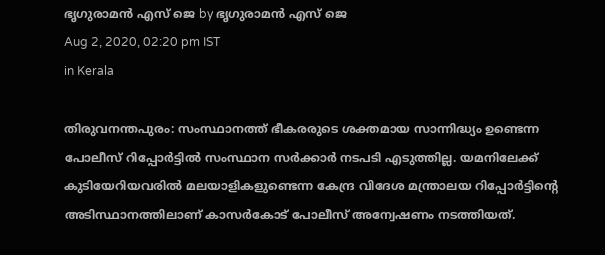ഭൃഗുരാമന്‍ എസ് ജെ by ഭൃഗുരാമന്‍ എസ് ജെ
Aug 2, 2020, 02:20 pm IST
in Kerala

തിരുവനന്തപുരം: സംസ്ഥാനത്ത് ഭീകരരുടെ ശക്തമായ സാന്നിദ്ധ്യം ഉണ്ടെന്ന പോലീസ് റിപ്പോര്‍ട്ടില്‍ സംസ്ഥാന സര്‍ക്കാര്‍ നടപടി എടുത്തില്ല. യമനിലേക്ക് കുടിയേറിയവരില്‍ മലയാളികളുണ്ടെന്ന കേന്ദ്ര വിദേശ മന്ത്രാലയ റിപ്പോര്‍ട്ടിന്റെ അടിസ്ഥാനത്തിലാണ് കാസര്‍കോട് പോലീസ് അന്വേഷണം നടത്തിയത്.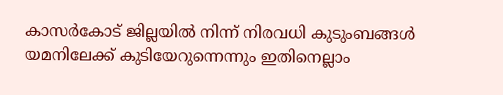കാസര്‍കോട് ജില്ലയില്‍ നിന്ന് നിരവധി കുടുംബങ്ങള്‍ യമനിലേക്ക് കുടിയേറുന്നെന്നും ഇതിനെല്ലാം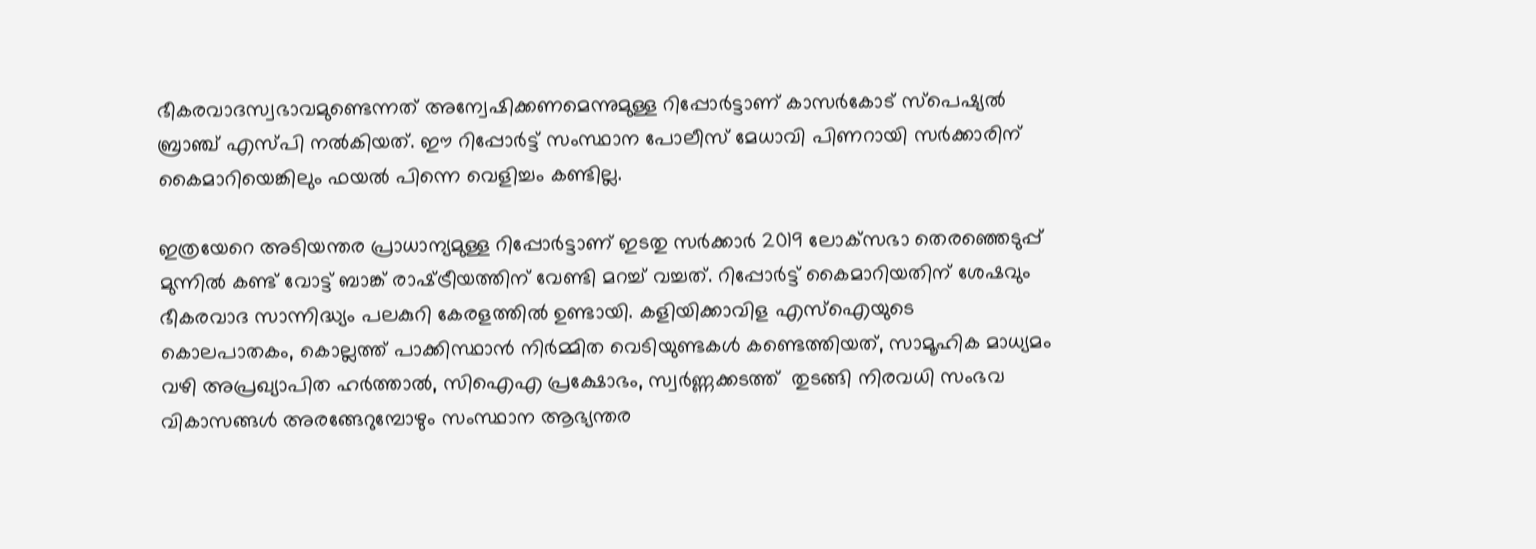ഭീകരവാദസ്വഭാവമുണ്ടെന്നത് അന്വേഷിക്കണമെന്നുമുള്ള റിപ്പോര്‍ട്ടാണ് കാസര്‍കോട് സ്‌പെഷ്യല്‍ ബ്രാഞ്ച് എസ്പി നല്‍കിയത്. ഈ റിപ്പോര്‍ട്ട് സംസ്ഥാന പോലീസ് മേധാവി പിണറായി സര്‍ക്കാരിന് കൈമാറിയെങ്കിലും ഫയല്‍ പിന്നെ വെളിച്ചം കണ്ടില്ല.

ഇത്രയേറെ അടിയന്തര പ്രാധാന്യമുള്ള റിപ്പോര്‍ട്ടാണ് ഇടതു സര്‍ക്കാര്‍ 2019 ലോക്‌സഭാ തെരഞ്ഞെടുപ്പ് മുന്നില്‍ കണ്ട് വോട്ട് ബാങ്ക് രാഷ്‌ട്രീയത്തിന് വേണ്ടി മറച്ച് വച്ചത്. റിപ്പോര്‍ട്ട് കൈമാറിയതിന് ശേഷവും ഭീകരവാദ സാന്നിദ്ധ്യം പലകുറി കേരളത്തില്‍ ഉണ്ടായി. കളിയിക്കാവിള എസ്‌ഐയുടെ കൊലപാതകം, കൊല്ലത്ത് പാക്കിസ്ഥാന്‍ നിര്‍മ്മിത വെടിയുണ്ടകള്‍ കണ്ടെത്തിയത്, സാമൂഹിക മാധ്യമം വഴി അപ്രഖ്യാപിത ഹര്‍ത്താല്‍, സിഐഎ പ്രക്ഷോഭം, സ്വര്‍ണ്ണക്കടത്ത്  തുടങ്ങി നിരവധി സംഭവ വികാസങ്ങള്‍ അരങ്ങേറുമ്പോഴും സംസ്ഥാന ആഭ്യന്തര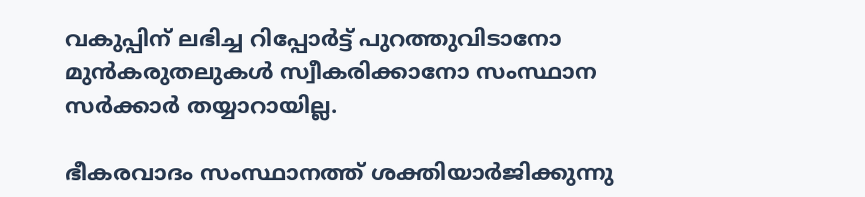വകുപ്പിന് ലഭിച്ച റിപ്പോര്‍ട്ട് പുറത്തുവിടാനോ മുന്‍കരുതലുകള്‍ സ്വീകരിക്കാനോ സംസ്ഥാന സര്‍ക്കാര്‍ തയ്യാറായില്ല.

ഭീകരവാദം സംസ്ഥാനത്ത് ശക്തിയാര്‍ജിക്കുന്നു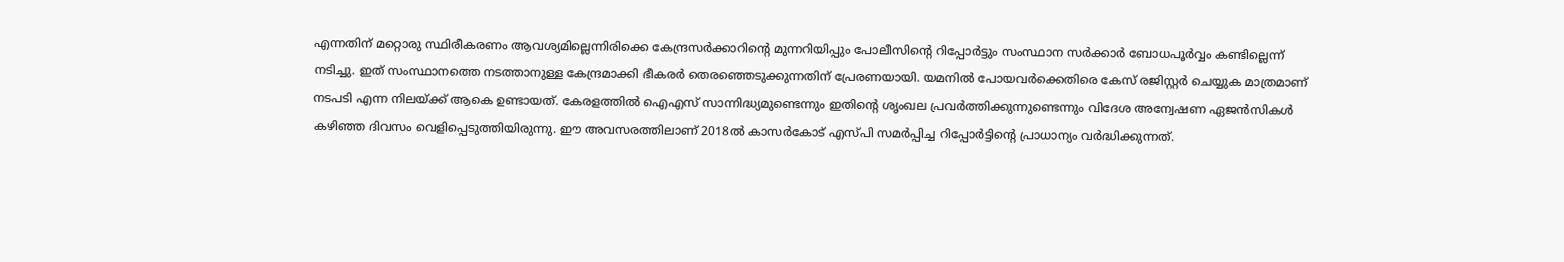എന്നതിന് മറ്റൊരു സ്ഥിരീകരണം ആവശ്യമില്ലെന്നിരിക്കെ കേന്ദ്രസര്‍ക്കാറിന്റെ മുന്നറിയിപ്പും പോലീസിന്റെ റിപ്പോര്‍ട്ടും സംസ്ഥാന സര്‍ക്കാര്‍ ബോധപൂര്‍വ്വം കണ്ടില്ലെന്ന് നടിച്ചു. ഇത് സംസ്ഥാനത്തെ നടത്താനുള്ള കേന്ദ്രമാക്കി ഭീകരര്‍ തെരഞ്ഞെടുക്കുന്നതിന് പ്രേരണയായി. യമനില്‍ പോയവര്‍ക്കെതിരെ കേസ് രജിസ്റ്റര്‍ ചെയ്യുക മാത്രമാണ് നടപടി എന്ന നിലയ്‌ക്ക് ആകെ ഉണ്ടായത്. കേരളത്തില്‍ ഐഎസ് സാന്നിദ്ധ്യമുണ്ടെന്നും ഇതിന്റെ ശൃംഖല പ്രവര്‍ത്തിക്കുന്നുണ്ടെന്നും വിദേശ അന്വേഷണ ഏജന്‍സികള്‍ കഴിഞ്ഞ ദിവസം വെളിപ്പെടുത്തിയിരുന്നു. ഈ അവസരത്തിലാണ് 2018ല്‍ കാസര്‍കോട് എസ്പി സമര്‍പ്പിച്ച റിപ്പോര്‍ട്ടിന്റെ പ്രാധാന്യം വര്‍ദ്ധിക്കുന്നത്.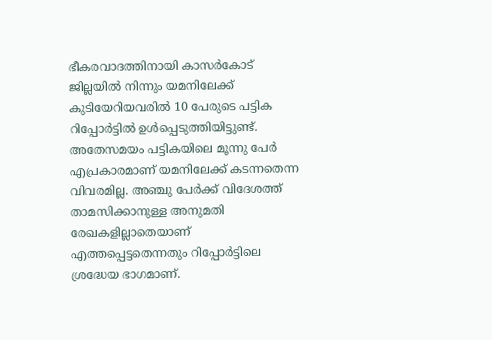ഭീകരവാദത്തിനായി കാസര്‍കോട് ജില്ലയില്‍ നിന്നും യമനിലേക്ക് കുടിയേറിയവരില്‍ 10 പേരുടെ പട്ടിക റിപ്പോര്‍ട്ടില്‍ ഉള്‍പ്പെടുത്തിയിട്ടുണ്ട്. അതേസമയം പട്ടികയിലെ മൂന്നു പേര്‍ എപ്രകാരമാണ് യമനിലേക്ക് കടന്നതെന്ന വിവരമില്ല. അഞ്ചു പേര്‍ക്ക് വിദേശത്ത് താമസിക്കാനുള്ള അനുമതി രേഖകളില്ലാതെയാണ് എത്തപ്പെട്ടതെന്നതും റിപ്പോര്‍ട്ടിലെ ശ്രദ്ധേയ ഭാഗമാണ്.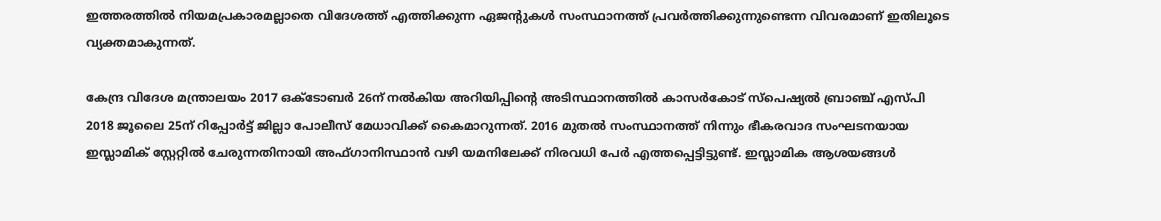ഇത്തരത്തില്‍ നിയമപ്രകാരമല്ലാതെ വിദേശത്ത് എത്തിക്കുന്ന ഏജന്റുകള്‍ സംസ്ഥാനത്ത് പ്രവര്‍ത്തിക്കുന്നുണ്ടെന്ന വിവരമാണ് ഇതിലൂടെ വ്യക്തമാകുന്നത്.

കേന്ദ്ര വിദേശ മന്ത്രാലയം 2017 ഒക്‌ടോബര്‍ 26ന് നല്‍കിയ അറിയിപ്പിന്റെ അടിസ്ഥാനത്തില്‍ കാസര്‍കോട് സ്‌പെഷ്യല്‍ ബ്രാഞ്ച് എസ്പി 2018 ജൂലൈ 25ന് റിപ്പോര്‍ട്ട് ജില്ലാ പോലീസ് മേധാവിക്ക് കൈമാറുന്നത്. 2016 മുതല്‍ സംസ്ഥാനത്ത് നിന്നും ഭീകരവാദ സംഘടനയായ ഇസ്ലാമിക് സ്റ്റേറ്റില്‍ ചേരുന്നതിനായി അഫ്ഗാനിസ്ഥാന്‍ വഴി യമനിലേക്ക് നിരവധി പേര്‍ എത്തപ്പെട്ടിട്ടുണ്ട്. ഇസ്ലാമിക ആശയങ്ങള്‍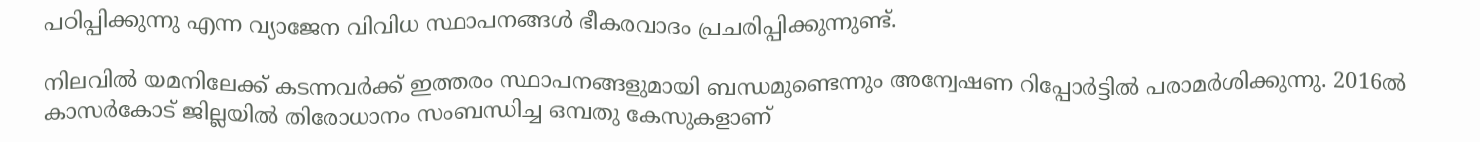പഠിപ്പിക്കുന്നു എന്ന വ്യാജേന വിവിധ സ്ഥാപനങ്ങള്‍ ഭീകരവാദം പ്രചരിപ്പിക്കുന്നുണ്ട്.

നിലവില്‍ യമനിലേക്ക് കടന്നവര്‍ക്ക് ഇത്തരം സ്ഥാപനങ്ങളുമായി ബന്ധമുണ്ടെന്നും അന്വേഷണ റിപ്പോര്‍ട്ടില്‍ പരാമര്‍ശിക്കുന്നു. 2016ല്‍ കാസര്‍കോട് ജില്ലയില്‍ തിരോധാനം സംബന്ധിച്ച ഒമ്പതു കേസുകളാണ്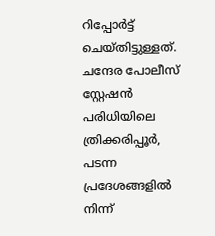റിപ്പോര്‍ട്ട് ചെയ്തിട്ടുള്ളത്. ചന്ദേര പോലീസ് സ്റ്റേഷന്‍ പരിധിയിലെ ത്രിക്കരിപ്പൂര്‍, പടന്ന പ്രദേശങ്ങളില്‍ നിന്ന്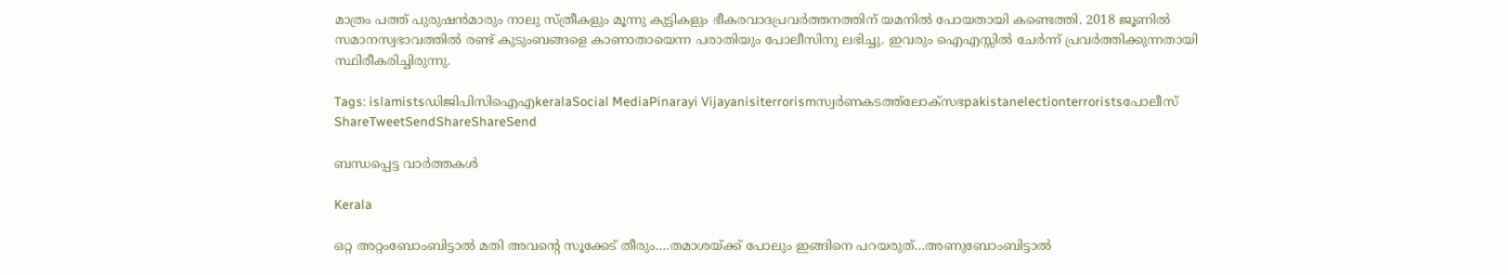മാത്രം പത്ത് പുരുഷന്‍മാരും നാലു സ്ത്രീകളും മൂന്നു കുട്ടികളും ഭീകരവാദപ്രവര്‍ത്തനത്തിന് യമനില്‍ പോയതായി കണ്ടെത്തി. 2018 ജൂണില്‍ സമാനസ്വഭാവത്തില്‍ രണ്ട് കുടുംബങ്ങളെ കാണാതായെന്ന പരാതിയും പോലീസിനു ലഭിച്ചു. ഇവരും ഐഎസ്സില്‍ ചേര്‍ന്ന് പ്രവര്‍ത്തിക്കുന്നതായി  സ്ഥിരീകരിച്ചിരുന്നു.

Tags: islamistsഡിജിപിസിഐഎkeralaSocial MediaPinarayi Vijayanisiterrorismസ്വര്‍ണകടത്ത്ലോക്സഭpakistanelectionterroristsപോലീസ്
ShareTweetSendShareShareSend

ബന്ധപ്പെട്ട വാര്‍ത്തകള്‍

Kerala

ഒറ്റ അറ്റംബോംബിട്ടാൽ മതി അവന്റെ സൂക്കേട് തീരും….തമാശയ്‌ക്ക് പോലും ഇങ്ങിനെ പറയരുത്…അണുബോംബിട്ടാല്‍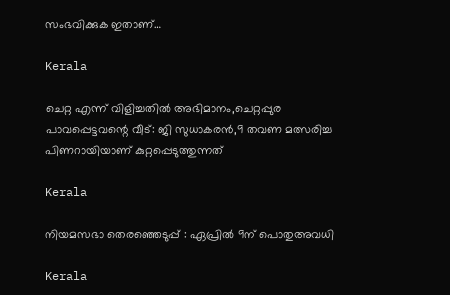സംഭവിക്കുക ഇതാണ്…

Kerala

ചെറ്റ എന്ന് വിളിച്ചതില്‍ അഭിമാനം,ചെറ്റപ്പുര പാവപ്പെട്ടവന്റെ വീട്: ജി സുധാകരന്‍,9 തവണ മത്സരിച്ച പിണറായിയാണ് കുറ്റപ്പെടുത്തുന്നത്

Kerala

നിയമസഭാ തെരഞ്ഞെടുപ്പ് : ഏപ്രില്‍ 9ന് പൊതുഅവധി

Kerala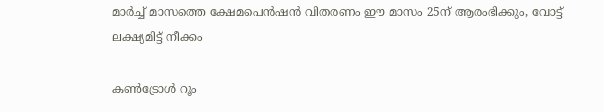മാര്‍ച്ച് മാസത്തെ ക്ഷേമപെന്‍ഷന്‍ വിതരണം ഈ മാസം 25ന് ആരംഭിക്കും, വോട്ട് ലക്ഷ്യമിട്ട് നീക്കം

കൺട്രോൾ റൂം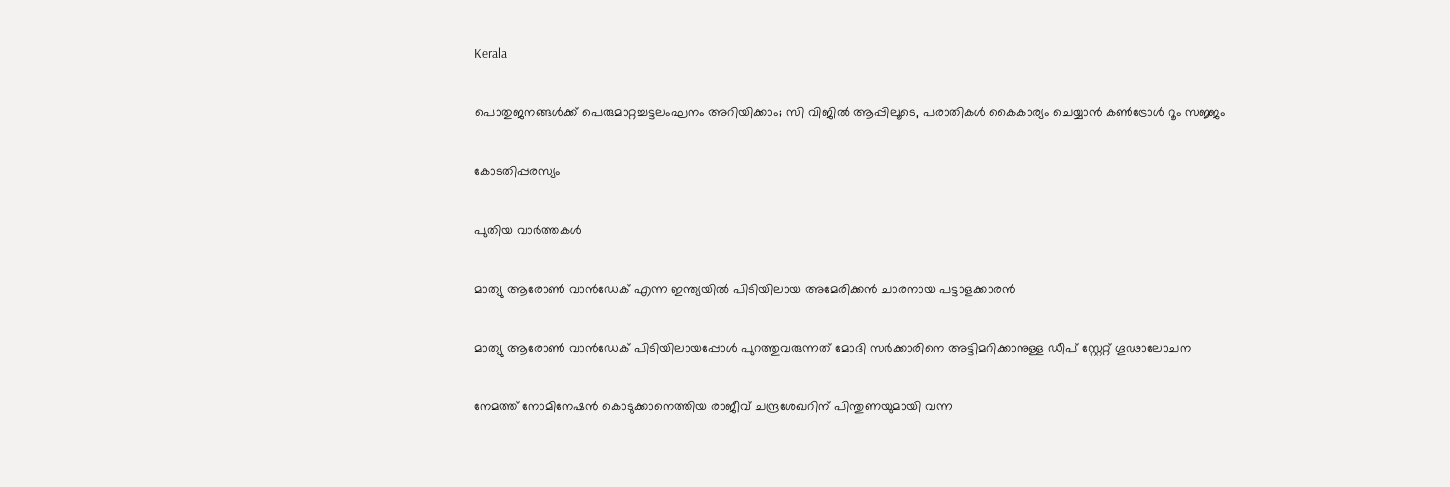Kerala

പൊതുജനങ്ങള്‍ക്ക് പെരുമാറ്റച്ചട്ടലംഘനം അറിയിക്കാം; സി വിജില്‍ ആപ്പിലൂടെ, പരാതികള്‍ കൈകാര്യം ചെയ്യാൻ കൺട്രോൾ റൂം സജ്ജം

കോടതിപ്പരസ്യം

പുതിയ വാര്‍ത്തകള്‍

മാത്യു ആരോണ്‍ വാന്‍ഡേക് എന്ന ഇന്ത്യയില്‍ പിടിയിലായ അമേരിക്കന്‍ ചാരനായ പട്ടാളക്കാരന്‍

മാത്യു ആരോണ്‍ വാന്‍ഡേക് പിടിയിലായപ്പോള്‍ പുറത്തുവരുന്നത് മോദി സര്‍ക്കാരിനെ അട്ടിമറിക്കാനുള്ള ഡീപ് സ്റ്റേറ്റ് ഗൂഢാലോചന

നേമത്ത് നോമിനേഷന്‍ കൊടുക്കാനെത്തിയ രാജീവ് ചന്ദ്രശേഖറിന് പിന്തുണയുമായി വന്ന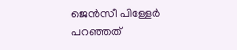ജെന്‍സീ പിള്ളേര്‍ പറഞ്ഞത്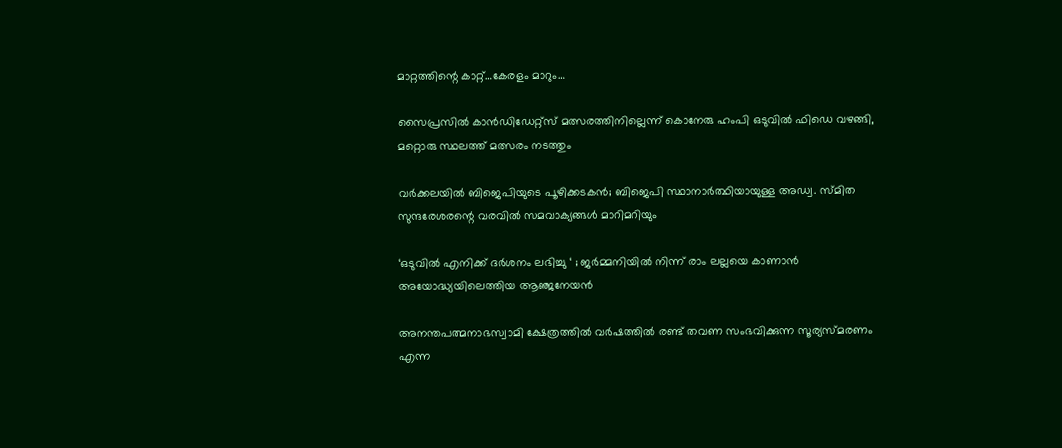മാറ്റത്തിന്റെ കാറ്റ്…കേരളം മാറും…

സൈപ്രസില്‍ കാന്‍ഡിഡേറ്റ്സ് മത്സരത്തിനില്ലെന്ന് കൊനേരു ഹംപി ഒടുവില്‍ ഫിഡെ വഴങ്ങി, മറ്റൊരു സ്ഥലത്ത് മത്സരം നടത്തും

വർക്കലയില്‍ ബിജെപിയുടെ പൂഴിക്കടകന്‍; ബിജെപി സ്ഥാനാർത്ഥിയായുള്ള അഡ്വ. സ്മിത സുന്ദരേശരന്റെ വരവില്‍ സമവാക്യങ്ങള്‍ മാറിമറിയും

‘ഒടുവിൽ എനിക്ക് ദർശനം ലഭിച്ചു ‘ ; ജർമ്മനിയിൽ നിന്ന് രാം ലല്ലയെ കാണാൻ അയോദ്ധ്യയിലെത്തിയ ആഞ്ജനേയൻ

അനന്തപത്മനാഭസ്വാമി ക്ഷേത്രത്തില്‍ വര്‍ഷത്തില്‍ രണ്ട് തവണ സംഭവിക്കുന്ന സൂര്യസ്മരണം എന്ന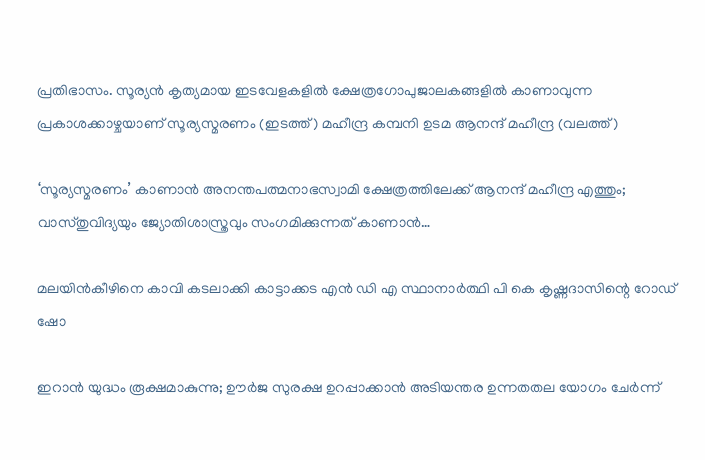പ്രതിഭാസം. സൂര്യന്‍ കൃത്യമായ ഇടവേളകളില്‍ ക്ഷേത്രഗോപുജാലകങ്ങളില്‍ കാണാവുന്ന പ്രകാശക്കാഴ്ചയാണ് സൂര്യസ്മരണം (ഇടത്ത്) മഹീന്ദ്ര കമ്പനി ഉടമ ആനന്ദ് മഹീന്ദ്ര (വലത്ത്)

‘സൂര്യസ്മരണം’ കാണാന്‍ അനന്തപത്മനാഭസ്വാമി ക്ഷേത്രത്തിലേക്ക് ആനന്ദ് മഹീന്ദ്ര എത്തും; വാസ്തുവിദ്യയും ജ്യോതിശാസ്ത്രവും സംഗമിക്കുന്നത് കാണാന്‍…

മലയിന്‍കീഴിനെ കാവി കടലാക്കി കാട്ടാക്കട എന്‍ ഡി എ സ്ഥാനാര്‍ത്ഥി പി കെ കൃഷ്ണദാസിന്റെ റോഡ് ഷോ

ഇറാന്‍ യുദ്ധം രൂക്ഷമാകുന്നു; ഊർജ സുരക്ഷ ഉറപ്പാക്കാൻ അടിയന്തര ഉന്നതതല യോഗം ചേർന്ന്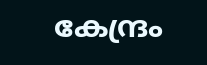കേന്ദ്രം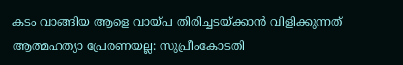കടം വാങ്ങിയ ആളെ വായ്‌പ തിരിച്ചടയ്‌ക്കാൻ വിളിക്കുന്നത് ആത്മഹത്യാ പ്രേരണയല്ല: സുപ്രീംകോടതി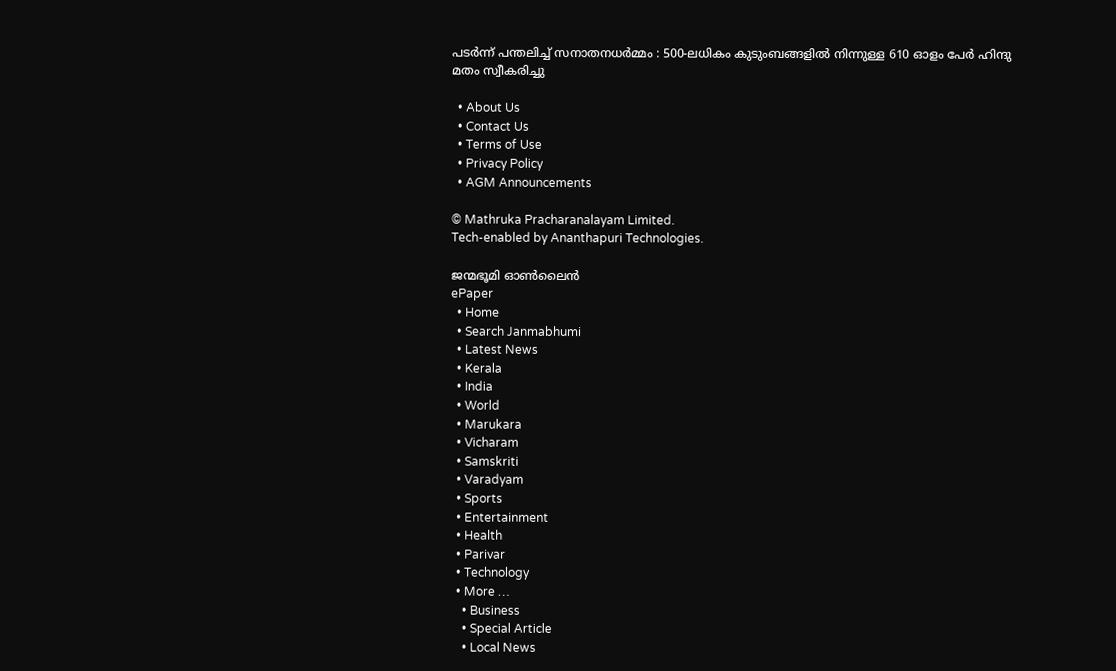പടർന്ന് പന്തലിച്ച് സനാതനധർമ്മം : 500-ലധികം കുടുംബങ്ങളിൽ നിന്നുള്ള 610 ഓളം പേർ ഹിന്ദു മതം സ്വീകരിച്ചു

  • About Us
  • Contact Us
  • Terms of Use
  • Privacy Policy
  • AGM Announcements

© Mathruka Pracharanalayam Limited.
Tech-enabled by Ananthapuri Technologies.

ജന്മഭൂമി ഓണ്‍ലൈന്‍
ePaper
  • Home
  • Search Janmabhumi
  • Latest News
  • Kerala
  • India
  • World
  • Marukara
  • Vicharam
  • Samskriti
  • Varadyam
  • Sports
  • Entertainment
  • Health
  • Parivar
  • Technology
  • More …
    • Business
    • Special Article
    • Local News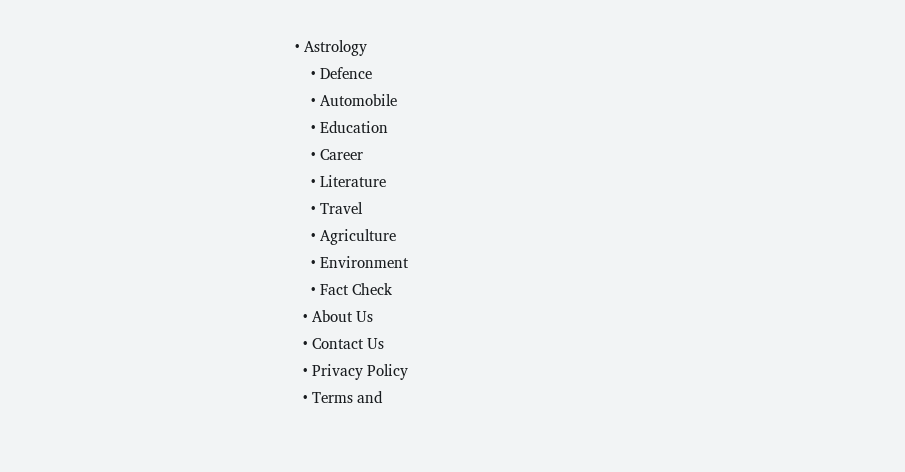• Astrology
    • Defence
    • Automobile
    • Education
    • Career
    • Literature
    • Travel
    • Agriculture
    • Environment
    • Fact Check
  • About Us
  • Contact Us
  • Privacy Policy
  • Terms and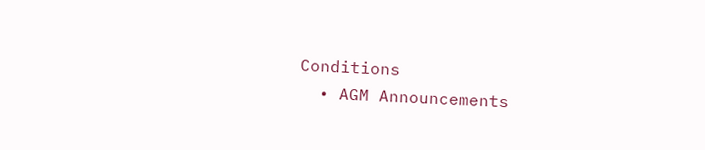Conditions
  • AGM Announcements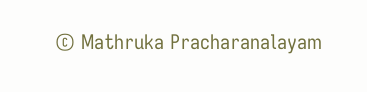© Mathruka Pracharanalayam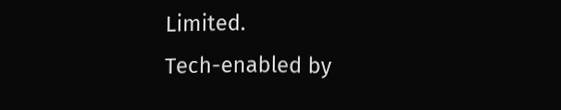Limited.
Tech-enabled by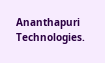Ananthapuri Technologies.